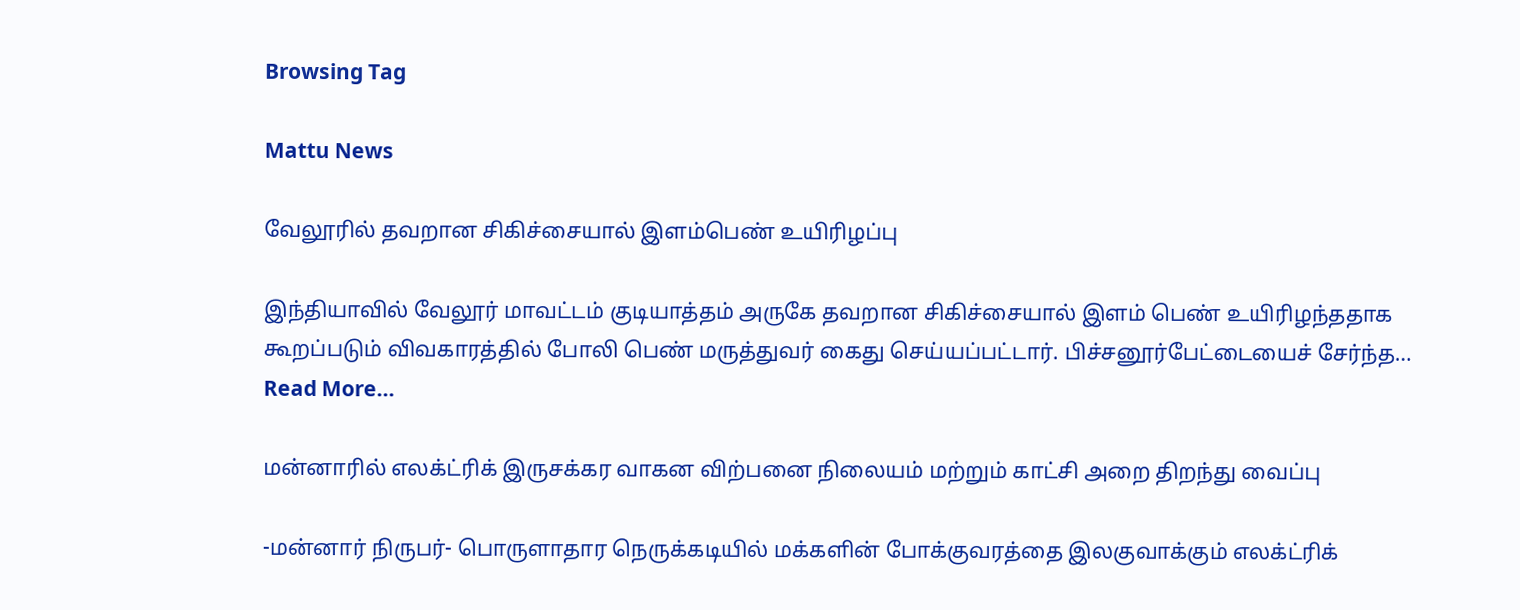Browsing Tag

Mattu News

வேலூரில் தவறான சிகிச்சையால் இளம்பெண் உயிரிழப்பு

இந்தியாவில் வேலூர் மாவட்டம் குடியாத்தம் அருகே தவறான சிகிச்சையால் இளம் பெண் உயிரிழந்ததாக கூறப்படும் விவகாரத்தில் போலி பெண் மருத்துவர் கைது செய்யப்பட்டார். பிச்சனூர்பேட்டையைச் சேர்ந்த…
Read More...

மன்னாரில் எலக்ட்ரிக் இருசக்கர வாகன விற்பனை நிலையம் மற்றும் காட்சி அறை திறந்து வைப்பு

-மன்னார் நிருபர்- பொருளாதார நெருக்கடியில் மக்களின் போக்குவரத்தை இலகுவாக்கும் எலக்ட்ரிக்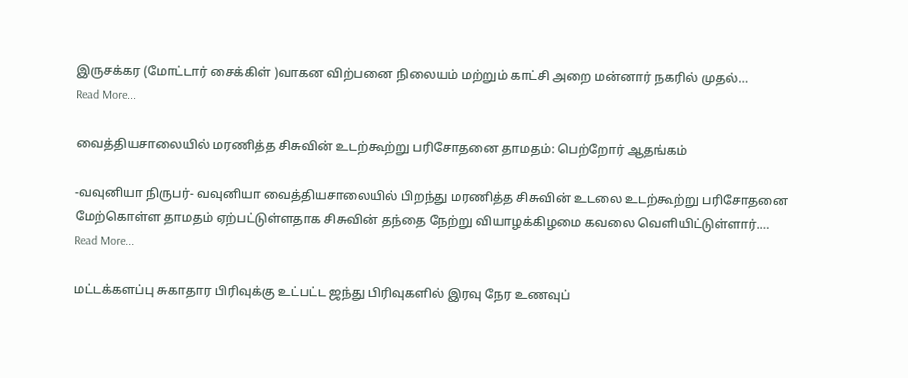இருசக்கர (மோட்டார் சைக்கிள் )வாகன விற்பனை நிலையம் மற்றும் காட்சி அறை மன்னார் நகரில் முதல்…
Read More...

வைத்தியசாலையில் மரணித்த சிசுவின் உடற்கூற்று பரிசோதனை தாமதம்: பெற்றோர் ஆதங்கம்

-வவுனியா நிருபர்- வவுனியா வைத்தியசாலையில் பிறந்து மரணித்த சிசுவின் உடலை உடற்கூற்று பரிசோதனை மேற்கொள்ள தாமதம் ஏற்பட்டுள்ளதாக சிசுவின் தந்தை நேற்று வியாழக்கிழமை கவலை வெளியிட்டுள்ளார்.…
Read More...

மட்டக்களப்பு சுகாதார பிரிவுக்கு உட்பட்ட ஜந்து பிரிவுகளில் இரவு நேர உணவுப்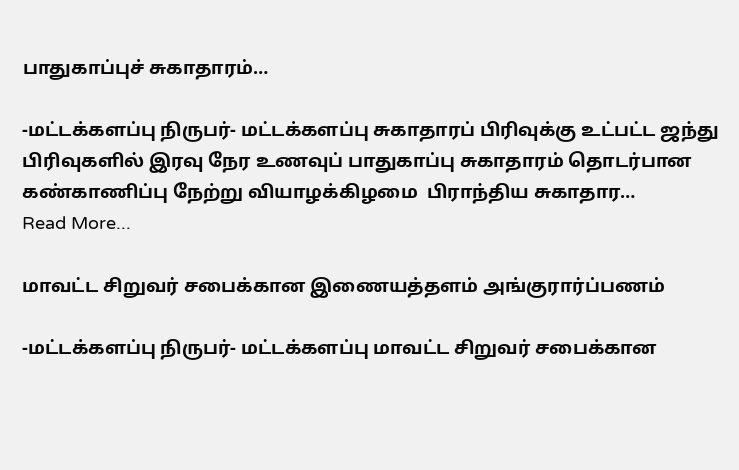பாதுகாப்புச் சுகாதாரம்…

-மட்டக்களப்பு நிருபர்- மட்டக்களப்பு சுகாதாரப் பிரிவுக்கு உட்பட்ட ஜந்து பிரிவுகளில் இரவு நேர உணவுப் பாதுகாப்பு சுகாதாரம் தொடர்பான கண்காணிப்பு நேற்று வியாழக்கிழமை  பிராந்திய சுகாதார…
Read More...

மாவட்ட சிறுவர் சபைக்கான இணையத்தளம் அங்குரார்ப்பணம்

-மட்டக்களப்பு நிருபர்- மட்டக்களப்பு மாவட்ட சிறுவர் சபைக்கான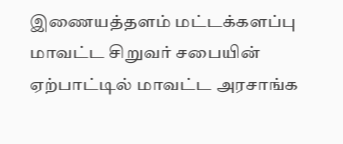இணையத்தளம் மட்டக்களப்பு மாவட்ட சிறுவர் சபையின் ஏற்பாட்டில் மாவட்ட அரசாங்க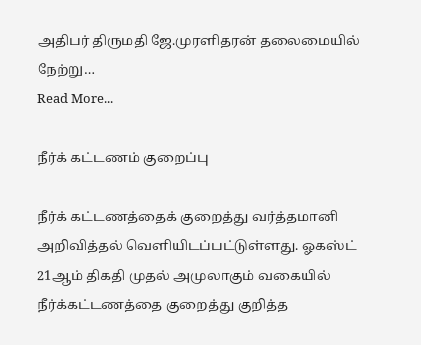அதிபர் திருமதி ஜே.முரளிதரன் தலைமையில் நேற்று…
Read More...

நீர்க் கட்டணம் குறைப்பு

நீர்க் கட்டணத்தைக் குறைத்து வர்த்தமானி அறிவித்தல் வெளியிடப்பட்டுள்ளது. ஓகஸ்ட் 21ஆம் திகதி முதல் அமுலாகும் வகையில் நீர்க்கட்டணத்தை குறைத்து குறித்த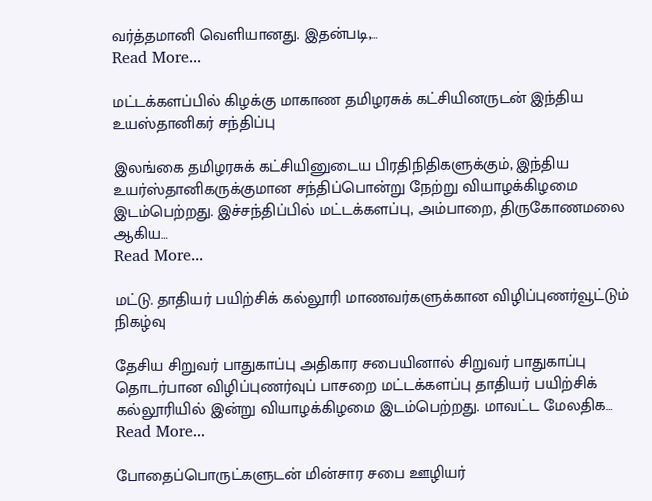வர்த்தமானி வெளியானது. இதன்படி,…
Read More...

மட்டக்களப்பில் கிழக்கு மாகாண தமிழரசுக் கட்சியினருடன் இந்திய உயஸ்தானிகர் சந்திப்பு

இலங்கை தமிழரசுக் கட்சியினுடைய பிரதிநிதிகளுக்கும், இந்திய உயர்ஸ்தானிகருக்குமான சந்திப்பொன்று நேற்று வியாழக்கிழமை இடம்பெற்றது. இச்சந்திப்பில் மட்டக்களப்பு, அம்பாறை, திருகோணமலை ஆகிய…
Read More...

மட்டு. தாதியர் பயிற்சிக் கல்லூரி மாணவர்களுக்கான விழிப்புணர்வூட்டும் நிகழ்வு

தேசிய சிறுவர் பாதுகாப்பு அதிகார சபையினால் சிறுவர் பாதுகாப்பு தொடர்பான விழிப்புணர்வுப் பாசறை மட்டக்களப்பு தாதியர் பயிற்சிக் கல்லூரியில் இன்று வியாழக்கிழமை இடம்பெற்றது. மாவட்ட மேலதிக…
Read More...

போதைப்பொருட்களுடன் மின்சார சபை ஊழியர்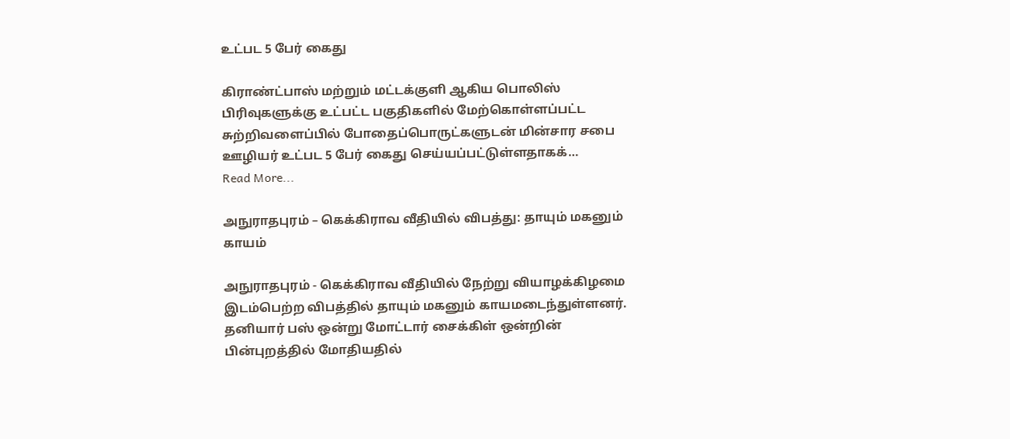உட்பட 5 பேர் கைது

கிராண்ட்பாஸ் மற்றும் மட்டக்குளி ஆகிய பொலிஸ் பிரிவுகளுக்கு உட்பட்ட பகுதிகளில் மேற்கொள்ளப்பட்ட சுற்றிவளைப்பில் போதைப்பொருட்களுடன் மின்சார சபை ஊழியர் உட்பட 5 பேர் கைது செய்யப்பட்டுள்ளதாகக்…
Read More...

அநுராதபுரம் – கெக்கிராவ வீதியில் விபத்து: தாயும் மகனும் காயம்

அநுராதபுரம் - கெக்கிராவ வீதியில் நேற்று வியாழக்கிழமை இடம்பெற்ற விபத்தில் தாயும் மகனும் காயமடைந்துள்ளனர். தனியார் பஸ் ஒன்று மோட்டார் சைக்கிள் ஒன்றின் பின்புறத்தில் மோதியதில்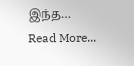இந்த…
Read More...